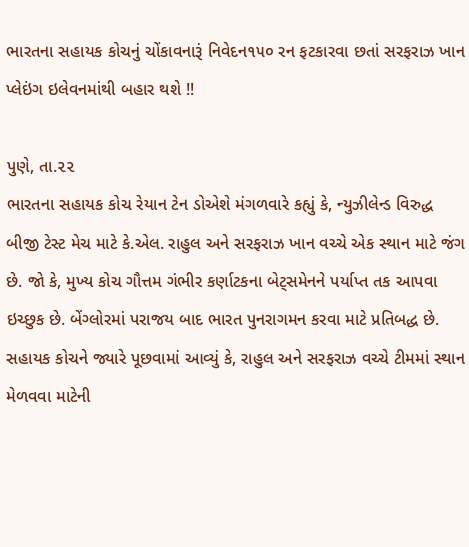ભારતના સહાયક કોચનું ચોંકાવનારૂં નિવેદન૧૫૦ રન ફટકારવા છતાં સરફરાઝ ખાન પ્લેઇંગ ઇલેવનમાંથી બહાર થશે !!

પુણે, તા.૨૨
ભારતના સહાયક કોચ રેયાન ટેન ડોએશે મંગળવારે કહ્યું કે, ન્યુઝીલેન્ડ વિરુદ્ધ બીજી ટેસ્ટ મેચ માટે કે.એલ. રાહુલ અને સરફરાઝ ખાન વચ્ચે એક સ્થાન માટે જંગ છે. જો કે, મુખ્ય કોચ ગૌત્તમ ગંભીર કર્ણાટકના બેટ્‌સમેનને પર્યાપ્ત તક આપવા ઇચ્છુક છે. બેંગ્લોરમાં પરાજય બાદ ભારત પુનરાગમન કરવા માટે પ્રતિબદ્ધ છે. સહાયક કોચને જ્યારે પૂછવામાં આવ્યું કે, રાહુલ અને સરફરાઝ વચ્ચે ટીમમાં સ્થાન મેળવવા માટેની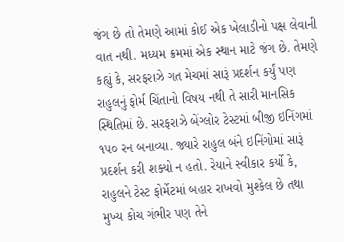જંગ છે તો તેમણે આમાં કોઈ એક ખેલાડીનો પક્ષ લેવાની વાત નથી. મધ્યમ ક્રમમાં એક સ્થાન માટે જંગ છે. તેમણે કહ્યું કે, સરફરાઝે ગત મેચમાં સારૂં પ્રદર્શન કર્યું પણ રાહુલનું ફોર્મ ચિંતાનો વિષય નથી તે સારી માનસિક સ્થિતિમાં છે. સરફરાઝે બેંગ્લોર ટેસ્ટમાં બીજી ઇનિંગમાં ૧૫૦ રન બનાવ્યા. જ્યારે રાહુલ બંને ઇનિંગોમાં સારૂં પ્રદર્શન કરી શક્યો ન હતો. રેયાને સ્વીકાર કર્યો કે, રાહુલને ટેસ્ટ ફોર્મેટમાં બહાર રાખવો મુશ્કેલ છે તથા મુખ્ય કોચ ગંભીર પણ તેને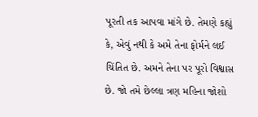પૂરતી તક આપવા માંગે છે. તેમણે કહ્યું કે, એવું નથી કે અમે તેના ફોર્મને લઈ ચિંતિત છે. અમને તેના પર પૂરો વિશ્વાસ છે. જો તમે છેલ્લા ત્રણ મહિના જોશો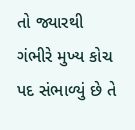તો જ્યારથી ગંભીરે મુખ્ય કોચ પદ સંભાળ્યું છે તે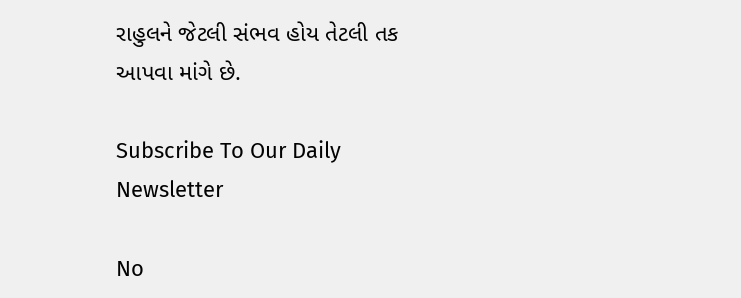રાહુલને જેટલી સંભવ હોય તેટલી તક આપવા માંગે છે.

Subscribe To Our Daily Newsletter

No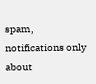spam, notifications only about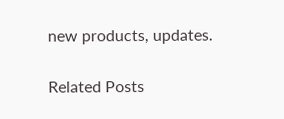new products, updates.

Related Posts